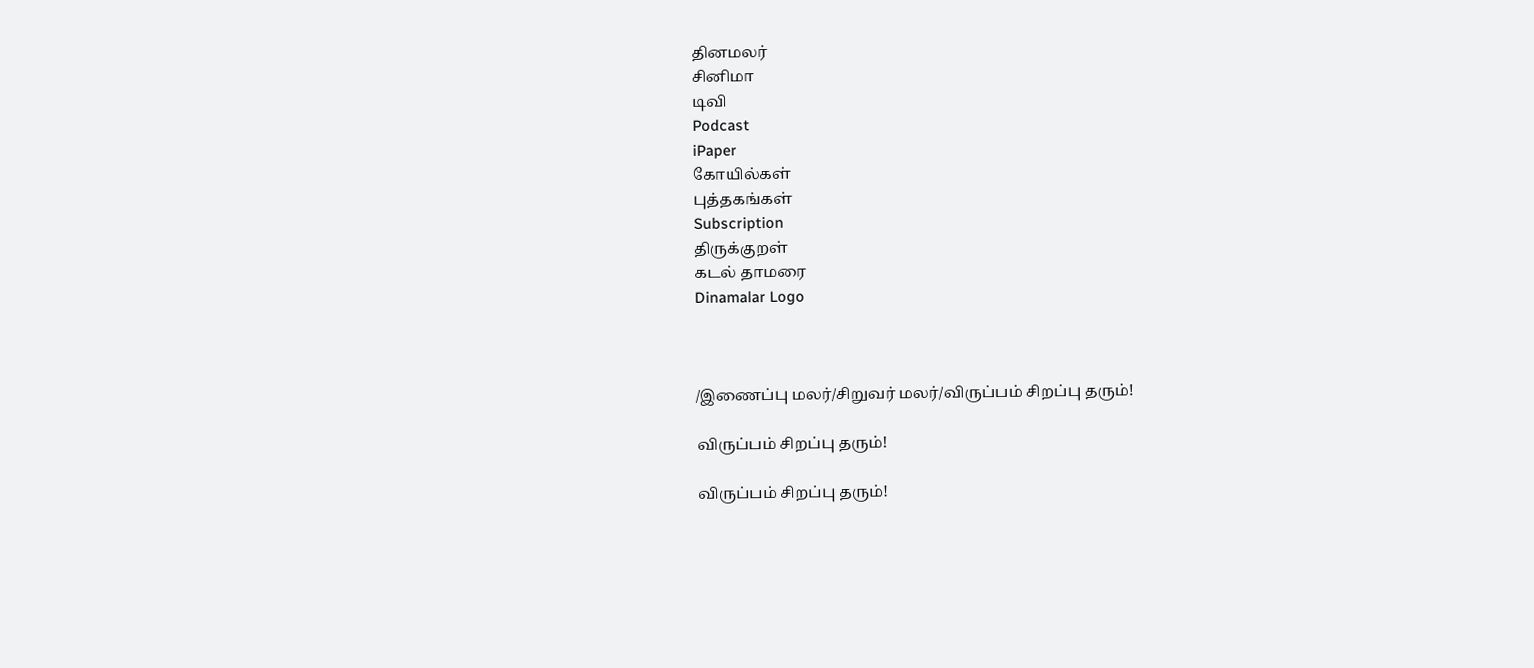தினமலர்
சினிமா
டிவி
Podcast
iPaper
கோயில்கள்
புத்தகங்கள்
Subscription
திருக்குறள்
கடல் தாமரை
Dinamalar Logo



/இணைப்பு மலர்/சிறுவர் மலர்/விருப்பம் சிறப்பு தரும்!

விருப்பம் சிறப்பு தரும்!

விருப்பம் சிறப்பு தரும்!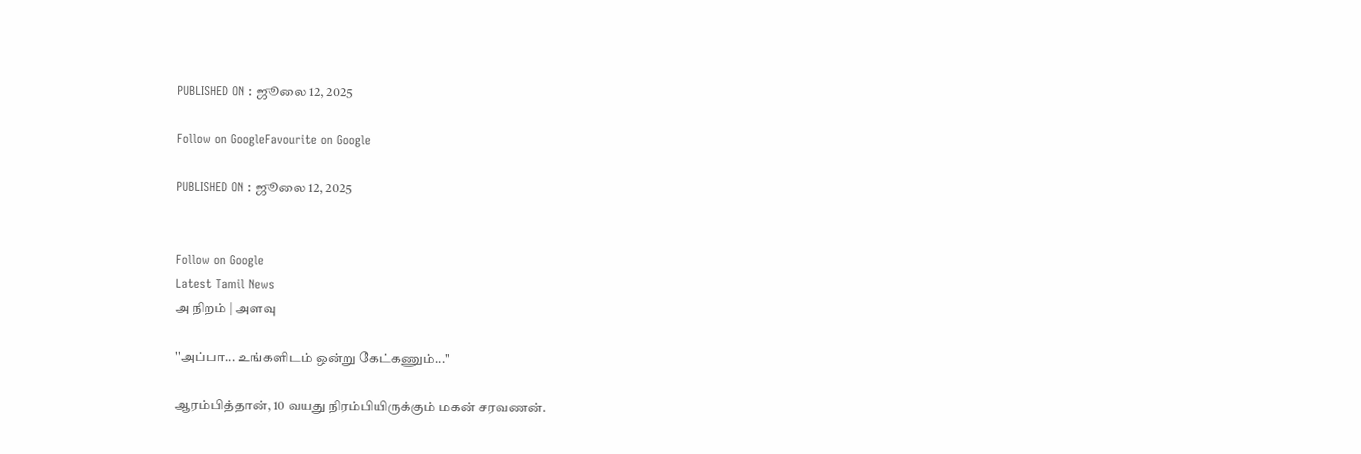PUBLISHED ON : ஜூலை 12, 2025

Follow on GoogleFavourite on Google

PUBLISHED ON : ஜூலை 12, 2025


Follow on Google
Latest Tamil News
அ நிறம் | அளவு

''அப்பா... உங்களிடம் ஒன்று கேட்கணும்...''

ஆரம்பித்தான், 10 வயது நிரம்பியிருக்கும் மகன் சரவணன்.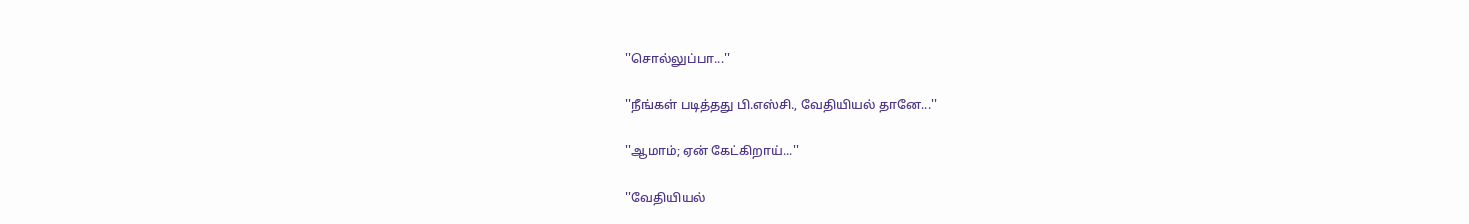''சொல்லுப்பா...''

''நீங்கள் படித்தது பி.எஸ்சி., வேதியியல் தானே...''

''ஆமாம்; ஏன் கேட்கிறாய்...''

''வேதியியல்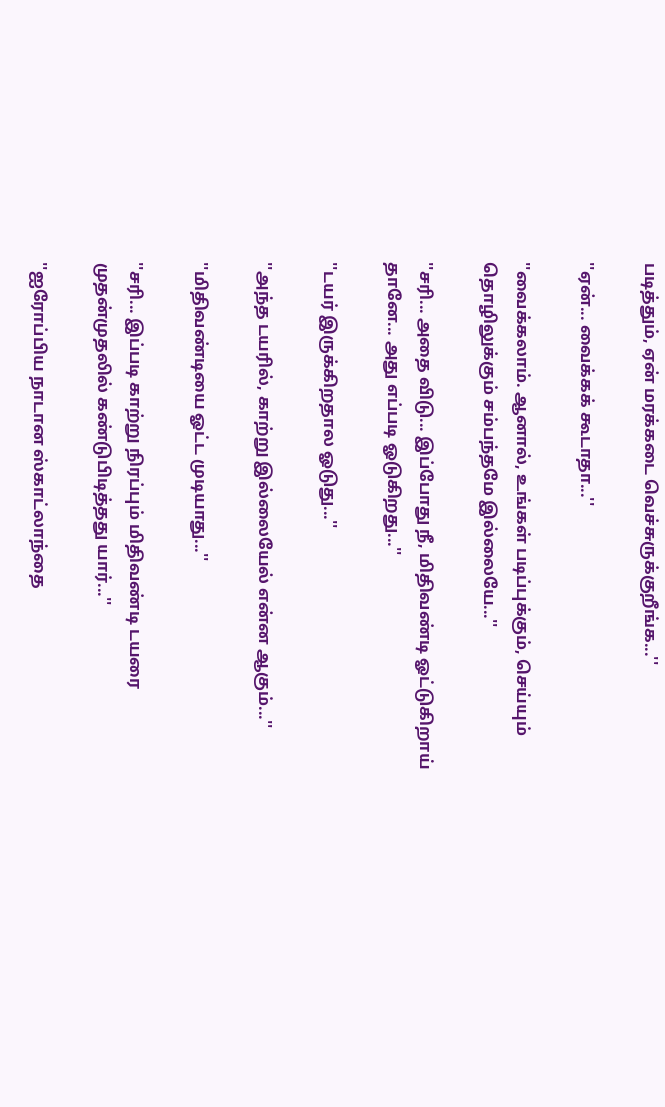படித்தும், ஏன் மரக்கடை வெச்சுருக்குறீங்க...''

''ஏன்... வைக்கக் கூடாதா...''

''வைக்கலாம். ஆனால், உங்கள் படிப்புக்கும், செய்யும் தொழிலுக்கும் சம்பந்தமே இல்லையே...''

''சரி... அதை விடு... இப்போது நீ, மிதிவண்டி ஓட்டுகிறாய் தானே... அது எப்படி ஓடுகிறது...''

''டயர் இருக்கிறதால ஓடுது...''

''அந்த டயரில், காற்று இல்லையேல் என்ன ஆகும்...''

''மிதிவண்டியை ஓட்ட முடியாது...''

''சரி... இப்படி காற்று நிரப்பும் மிதிவண்டி டயரை முதன்முதலில் கண்டுபிடித்தது யார்...''

''ஐரோப்பிய நாடான ஸ்காட்லாந்தை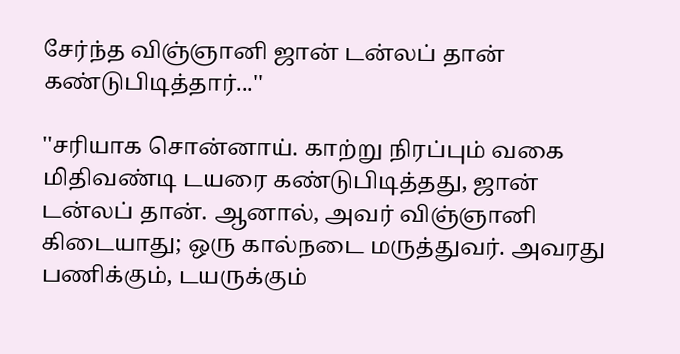சேர்ந்த விஞ்ஞானி ஜான் டன்லப் தான் கண்டுபிடித்தார்...''

''சரியாக சொன்னாய். காற்று நிரப்பும் வகை மிதிவண்டி டயரை கண்டுபிடித்தது, ஜான் டன்லப் தான். ஆனால், அவர் விஞ்ஞானி கிடையாது; ஒரு கால்நடை மருத்துவர். அவரது பணிக்கும், டயருக்கும்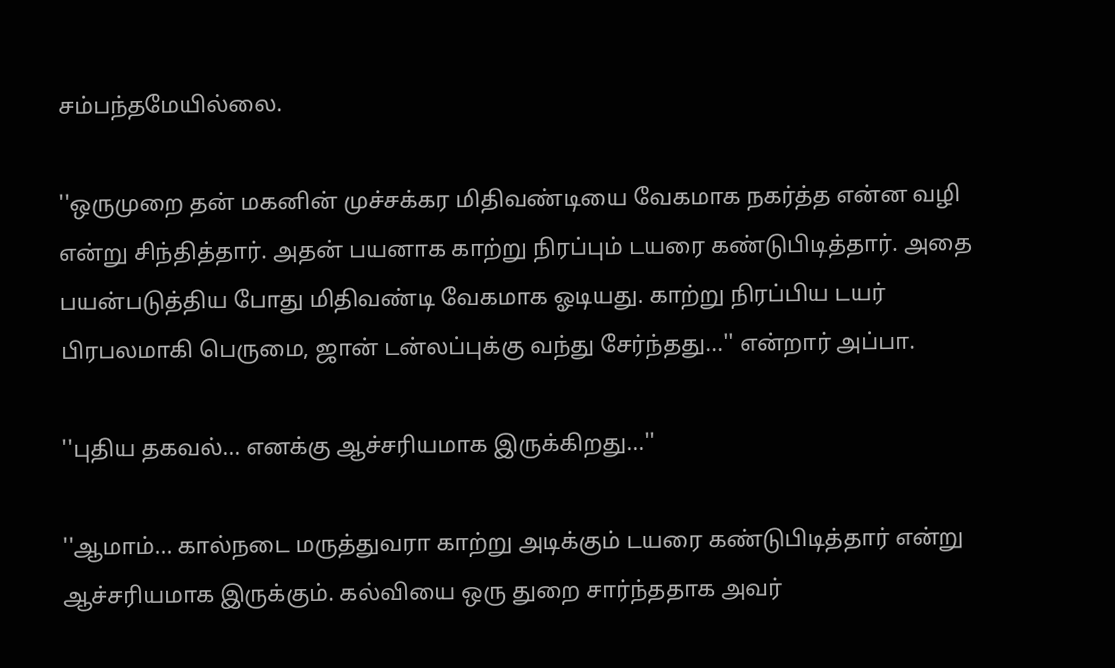சம்பந்தமேயில்லை.

''ஒருமுறை தன் மகனின் முச்சக்கர மிதிவண்டியை வேகமாக நகர்த்த என்ன வழி என்று சிந்தித்தார். அதன் பயனாக காற்று நிரப்பும் டயரை கண்டுபிடித்தார். அதை பயன்படுத்திய போது மிதிவண்டி வேகமாக ஓடியது. காற்று நிரப்பிய டயர் பிரபலமாகி பெருமை, ஜான் டன்லப்புக்கு வந்து சேர்ந்தது...'' என்றார் அப்பா.

''புதிய தகவல்... எனக்கு ஆச்சரியமாக இருக்கிறது...''

''ஆமாம்... கால்நடை மருத்துவரா காற்று அடிக்கும் டயரை கண்டுபிடித்தார் என்று ஆச்சரியமாக இருக்கும். கல்வியை ஒரு துறை சார்ந்ததாக அவர்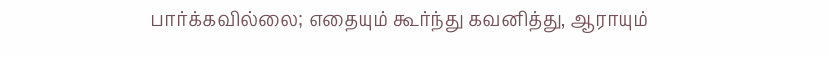பார்க்கவில்லை; எதையும் கூர்ந்து கவனித்து, ஆராயும்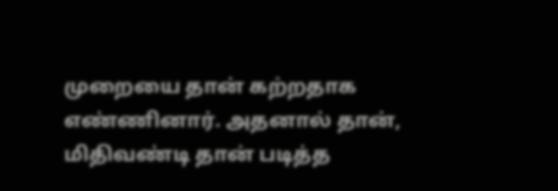முறையை தான் கற்றதாக எண்ணினார். அதனால் தான், மிதிவண்டி தான் படித்த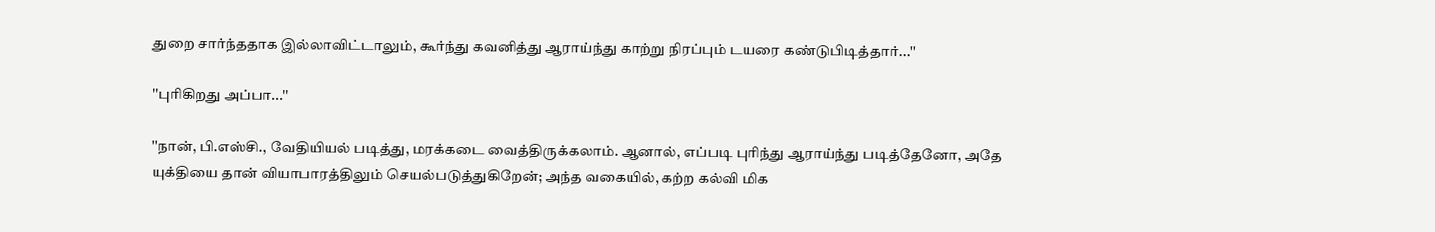துறை சார்ந்ததாக இல்லாவிட்டாலும், கூர்ந்து கவனித்து ஆராய்ந்து காற்று நிரப்பும் டயரை கண்டுபிடித்தார்...''

''புரிகிறது அப்பா...''

''நான், பி.எஸ்சி., வேதியியல் படித்து, மரக்கடை வைத்திருக்கலாம். ஆனால், எப்படி புரிந்து ஆராய்ந்து படித்தேனோ, அதே யுக்தியை தான் வியாபாரத்திலும் செயல்படுத்துகிறேன்; அந்த வகையில், கற்ற கல்வி மிக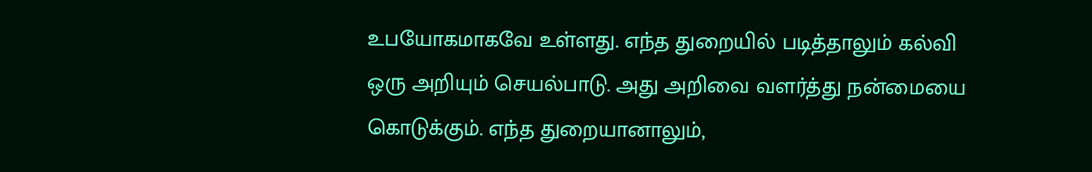உபயோகமாகவே உள்ளது. எந்த துறையில் படித்தாலும் கல்வி ஒரு அறியும் செயல்பாடு. அது அறிவை வளர்த்து நன்மையை கொடுக்கும். எந்த துறையானாலும்,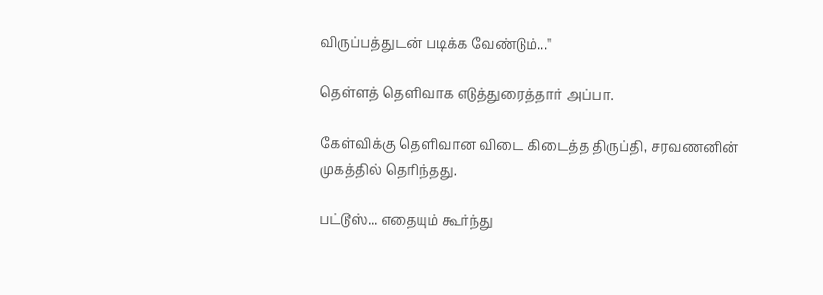விருப்பத்துடன் படிக்க வேண்டும்...''

தெள்ளத் தெளிவாக எடுத்துரைத்தார் அப்பா.

கேள்விக்கு தெளிவான விடை கிடைத்த திருப்தி, சரவணனின் முகத்தில் தெரிந்தது.

பட்டூஸ்... எதையும் கூர்ந்து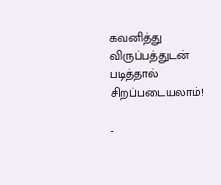கவனித்து விருப்பத்துடன் படித்தால் சிறப்படையலாம்!

-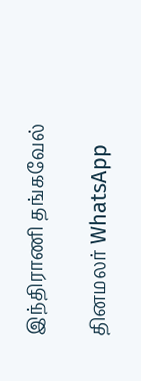இந்திராணி தங்கவேல்

தினமலர் WhatsApp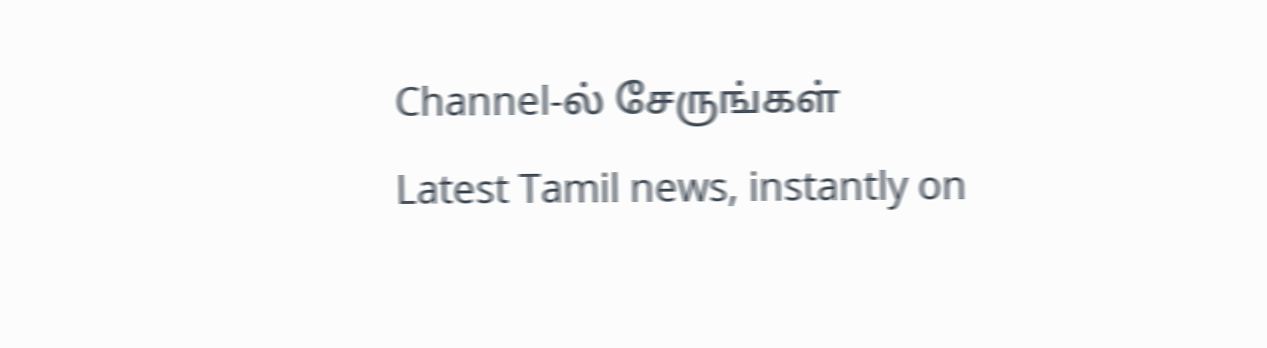Channel-ல் சேருங்கள்
Latest Tamil news, instantly on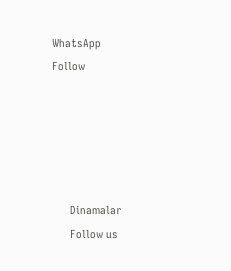WhatsApp
Follow





      Dinamalar
      Follow us